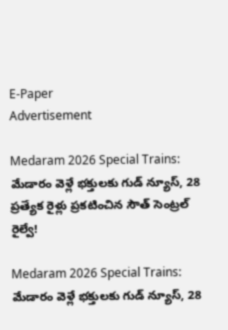E-Paper
Advertisement

Medaram 2026 Special Trains: మేడారం వెళ్లే భక్తులకు గుడ్ న్యూస్, 28 ప్రత్యేక రైళ్లు ప్రకటించిన సౌత్ సెంట్రల్ రైల్వే!

Medaram 2026 Special Trains: మేడారం వెళ్లే భక్తులకు గుడ్ న్యూస్, 28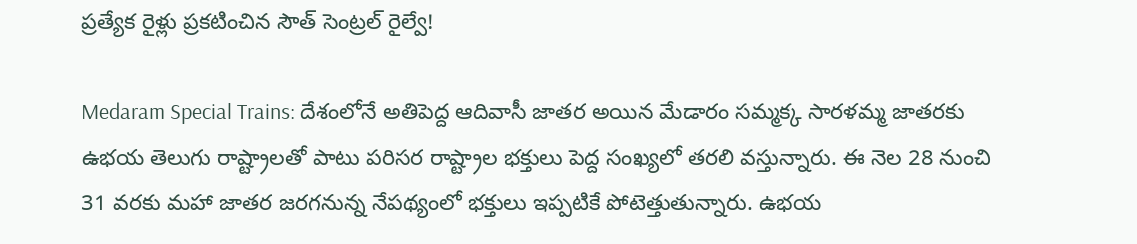ప్రత్యేక రైళ్లు ప్రకటించిన సౌత్ సెంట్రల్ రైల్వే!

Medaram Special Trains: దేశంలోనే అతిపెద్ద ఆదివాసీ జాతర అయిన మేడారం సమ్మక్క సారళమ్మ జాతరకు ఉభయ తెలుగు రాష్ట్రాలతో పాటు పరిసర రాష్ట్రాల భక్తులు పెద్ద సంఖ్యలో తరలి వస్తున్నారు. ఈ నెల 28 నుంచి 31 వరకు మహా జాతర జరగనున్న నేపథ్యంలో భక్తులు ఇప్పటికే పోటెత్తుతున్నారు. ఉభయ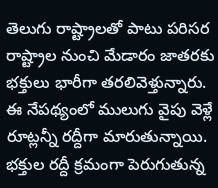తెలుగు రాష్ట్రాలతో పాటు పరిసర రాష్ట్రాల నుంచి మేడారం జాతరకు భక్తులు భారీగా తరలివెళ్తున్నారు. ఈ నేపథ్యంలో ములుగు వైపు వెళ్లే రూట్లన్నీ రద్దీగా మారుతున్నాయి. భక్తుల రద్దీ క్రమంగా పెరుగుతున్న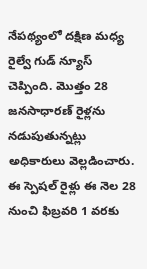నేపథ్యంలో దక్షిణ మధ్య రైల్వే గుడ్ న్యూస్ చెప్పింది. మొత్తం 28 జనసాధారణ్‌ రైళ్లను నడుపుతున్నట్లు అధికారులు వెల్లడించారు. ఈ స్పెషల్ రైళ్లు ఈ నెల 28 నుంచి ఫిబ్రవరి 1 వరకు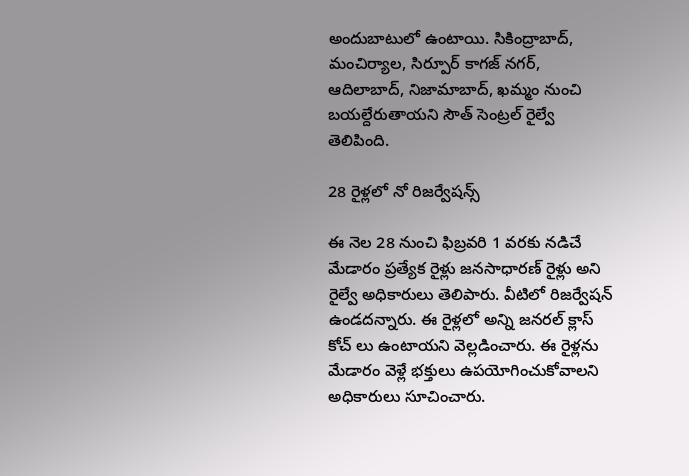అందుబాటులో ఉంటాయి. సికింద్రాబాద్, మంచిర్యాల, సిర్పూర్ కాగజ్ నగర్, ఆదిలాబాద్, నిజామాబాద్, ఖమ్మం నుంచి బయల్దేరుతాయని సౌత్ సెంట్రల్ రైల్వే తెలిపింది.

28 రైళ్లలో నో రిజర్వేషన్స్

ఈ నెల 28 నుంచి ఫిబ్రవరి 1 వరకు నడిచే మేడారం ప్రత్యేక రైళ్లు జనసాధారణ్ రైళ్లు అని రైల్వే అధికారులు తెలిపారు. వీటిలో రిజర్వేషన్ ఉండదన్నారు. ఈ రైళ్లలో అన్ని జనరల్ క్లాస్ కోచ్ లు ఉంటాయని వెల్లడించారు. ఈ రైళ్లను మేడారం వెళ్లే భక్తులు ఉపయోగించుకోవాలని అధికారులు సూచించారు.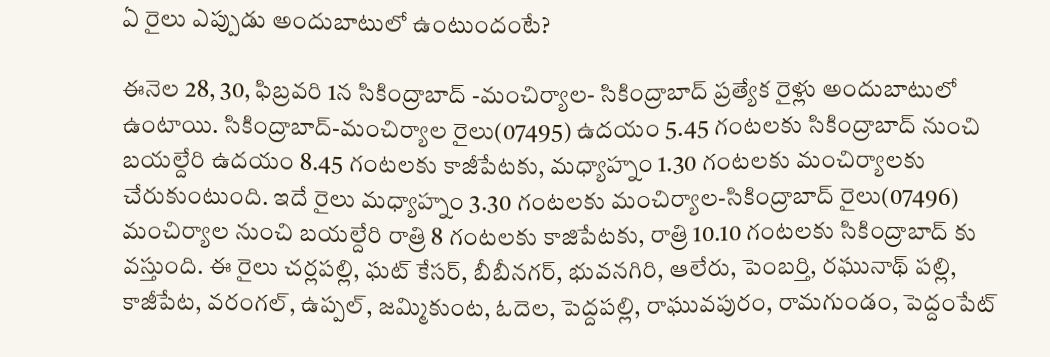ఏ రైలు ఎప్పుడు అందుబాటులో ఉంటుందంటే?

ఈనెల 28, 30, ఫిబ్రవరి 1న సికింద్రాబాద్‌ -మంచిర్యాల- సికింద్రాబాద్‌ ప్రత్యేక రైళ్లు అందుబాటులో ఉంటాయి. సికింద్రాబాద్‌-మంచిర్యాల రైలు(07495) ఉదయం 5.45 గంటలకు సికింద్రాబాద్ నుంచి బయల్దేరి ఉదయం 8.45 గంటలకు కాజీపేటకు, మధ్యాహ్నం 1.30 గంటలకు మంచిర్యాలకు చేరుకుంటుంది. ఇదే రైలు మధ్యాహ్నం 3.30 గంటలకు మంచిర్యాల-సికింద్రాబాద్ రైలు(07496) మంచిర్యాల నుంచి బయల్దేరి రాత్రి 8 గంటలకు కాజిపేటకు, రాత్రి 10.10 గంటలకు సికింద్రాబాద్ కు వస్తుంది. ఈ రైలు చర్లపల్లి, ఘట్ కేసర్, బీబీనగర్, భువనగిరి, ఆలేరు, పెంబర్తి, రఘునాథ్ పల్లి, కాజీపేట, వరంగల్, ఉప్పల్, జమ్మికుంట, ఓదెల, పెద్దపల్లి, రాఘువపురం, రామగుండం, పెద్దంపేట్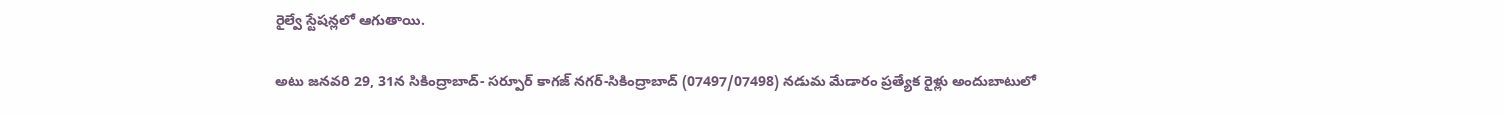రైల్వే స్టేషన్లలో ఆగుతాయి.

అటు జనవరి 29, 31న సికింద్రాబాద్‌- సర్పూర్ కాగజ్ నగర్-సికింద్రాబాద్‌ (07497/07498) నడుమ మేడారం ప్రత్యేక రైళ్లు అందుబాటులో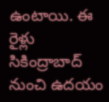ఉంటాయి. ఈ రైళ్లు సికింద్రాబాద్‌ నుంచి ఉదయం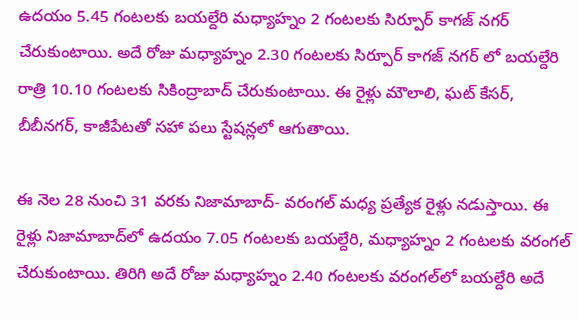ఉదయం 5.45 గంటలకు బయల్దేరి మధ్యాహ్నం 2 గంటలకు సిర్పూర్ కాగజ్ నగర్ చేరుకుంటాయి. అదే రోజు మధ్యాహ్నం 2.30 గంటలకు సిర్పూర్ కాగజ్ నగర్ లో బయల్దేరి రాత్రి 10.10 గంటలకు సికింద్రాబాద్‌ చేరుకుంటాయి. ఈ రైళ్లు మౌలాలి, ఘట్ కేసర్, బీబీనగర్, కాజీపేటతో సహా పలు స్టేషన్లలో ఆగుతాయి.

ఈ నెల 28 నుంచి 31 వరకు నిజామాబాద్‌- వరంగల్‌ మధ్య ప్రత్యేక రైళ్లు నడుస్తాయి. ఈ రైళ్లు నిజామాబాద్‌లో ఉదయం 7.05 గంటలకు బయల్దేరి, మధ్యాహ్నం 2 గంటలకు వరంగల్‌ చేరుకుంటాయి. తిరిగి అదే రోజు మధ్యాహ్నం 2.40 గంటలకు వరంగల్‌లో బయల్దేరి అదే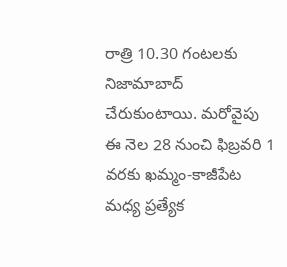రాత్రి 10.30 గంటలకు నిజామాబాద్‌ చేరుకుంటాయి. మరోవైపు ఈ నెల 28 నుంచి ఫిబ్రవరి 1 వరకు ఖమ్మం-కాజీపేట మధ్య ప్రత్యేక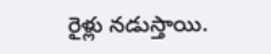రైళ్లు నడుస్తాయి.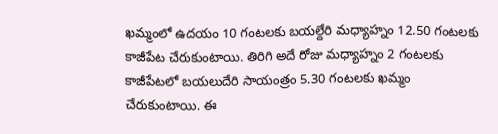ఖమ్మంలో ఉదయం 10 గంటలకు బయల్దేరి మధ్యాహ్నం 12.50 గంటలకు కాజీపేట చేరుకుంటాయి. తిరిగి అదే రోజు మధ్యాహ్నం 2 గంటలకు కాజీపేటలో బయలుదేరి సాయంత్రం 5.30 గంటలకు ఖమ్మం చేరుకుంటాయి. ఈ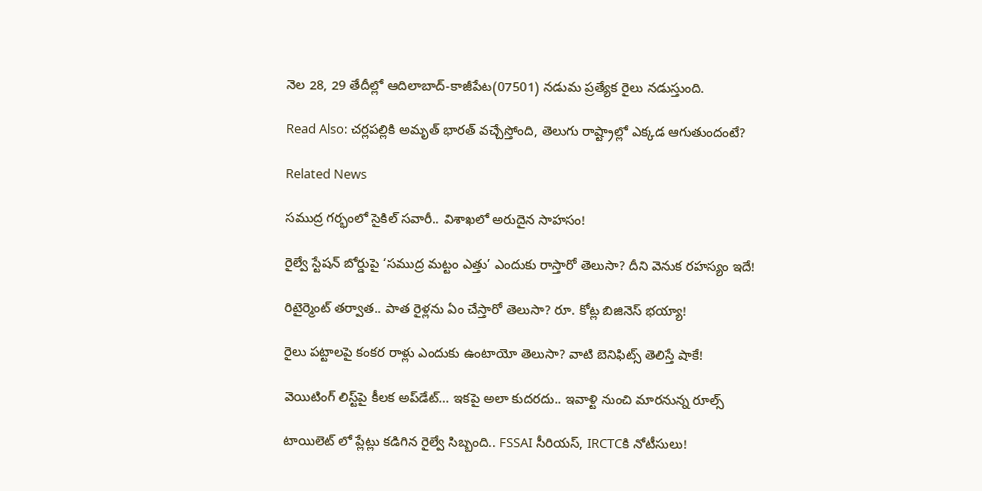నెల 28, 29 తేదీల్లో ఆదిలాబాద్‌-కాజీపేట(07501) నడుమ ప్రత్యేక రైలు నడుస్తుంది.

Read Also: చర్లపల్లికి అమృత్ భారత్ వచ్చేస్తోంది, తెలుగు రాష్ట్రాల్లో ఎక్కడ ఆగుతుందంటే?

Related News

సముద్ర గర్భంలో సైకిల్ సవారీ.. విశాఖలో అరుదైన సాహసం!

రైల్వే స్టేషన్ బోర్డుపై ‘సముద్ర మట్టం ఎత్తు’ ఎందుకు రాస్తారో తెలుసా? దీని వెనుక రహస్యం ఇదే!

రిటైర్మెంట్ తర్వాత.. పాత రైళ్లను ఏం చేస్తారో తెలుసా? రూ. కోట్ల బిజినెస్ భయ్యా!

రైలు పట్టాలపై కంకర రాళ్లు ఎందుకు ఉంటాయో తెలుసా? వాటి బెనిఫిట్స్ తెలిస్తే షాకే!

వెయిటింగ్‌ లిస్ట్‌పై కీలక అప్‌డేట్‌… ఇకపై అలా కుదరదు.. ఇవాళ్టి నుంచి మారనున్న రూల్స్

టాయిలెట్ లో ప్లేట్లు కడిగిన రైల్వే సిబ్బంది.. FSSAI సీరియస్, IRCTCకి నోటీసులు!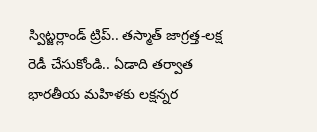స్విట్జర్లాండ్‌ ట్రిప్.. తస్మాత్ జాగ్రత్త-లక్ష రెడీ చేసుకోండి.. ఏడాది తర్వాత భారతీయ మహిళకు లక్షన్నర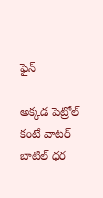ఫైన్

అక్కడ పెట్రోల్ కంటే వాటర్ బాటిల్ ధర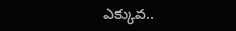ఎక్కువ..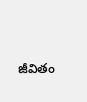జీవితం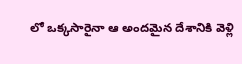లో ఒక్కసారైనా ఆ అందమైన దేశానికి వెళ్లి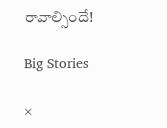రావాల్సిందే!

Big Stories

×